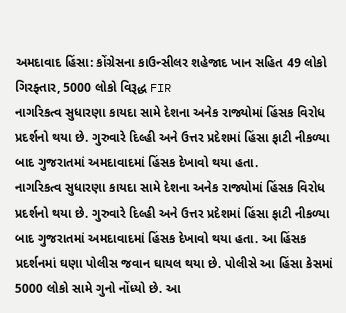અમદાવાદ હિંસા: કોંગ્રેસના કાઉન્સીલર શહેજાદ ખાન સહિત 49 લોકો ગિરફ્તાર, 5000 લોકો વિરૂદ્ધ FIR
નાગરિકત્વ સુધારણા કાયદા સામે દેશના અનેક રાજ્યોમાં હિંસક વિરોધ પ્રદર્શનો થયા છે. ગુરુવારે દિલ્હી અને ઉત્તર પ્રદેશમાં હિંસા ફાટી નીકળ્યા બાદ ગુજરાતમાં અમદાવાદમાં હિંસક દેખાવો થયા હતા.
નાગરિકત્વ સુધારણા કાયદા સામે દેશના અનેક રાજ્યોમાં હિંસક વિરોધ પ્રદર્શનો થયા છે. ગુરુવારે દિલ્હી અને ઉત્તર પ્રદેશમાં હિંસા ફાટી નીકળ્યા બાદ ગુજરાતમાં અમદાવાદમાં હિંસક દેખાવો થયા હતા. આ હિંસક પ્રદર્શનમાં ઘણા પોલીસ જવાન ઘાયલ થયા છે. પોલીસે આ હિંસા કેસમાં 5000 લોકો સામે ગુનો નોંધ્યો છે. આ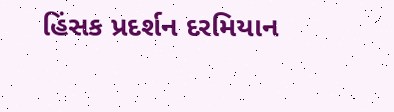હિંસક પ્રદર્શન દરમિયાન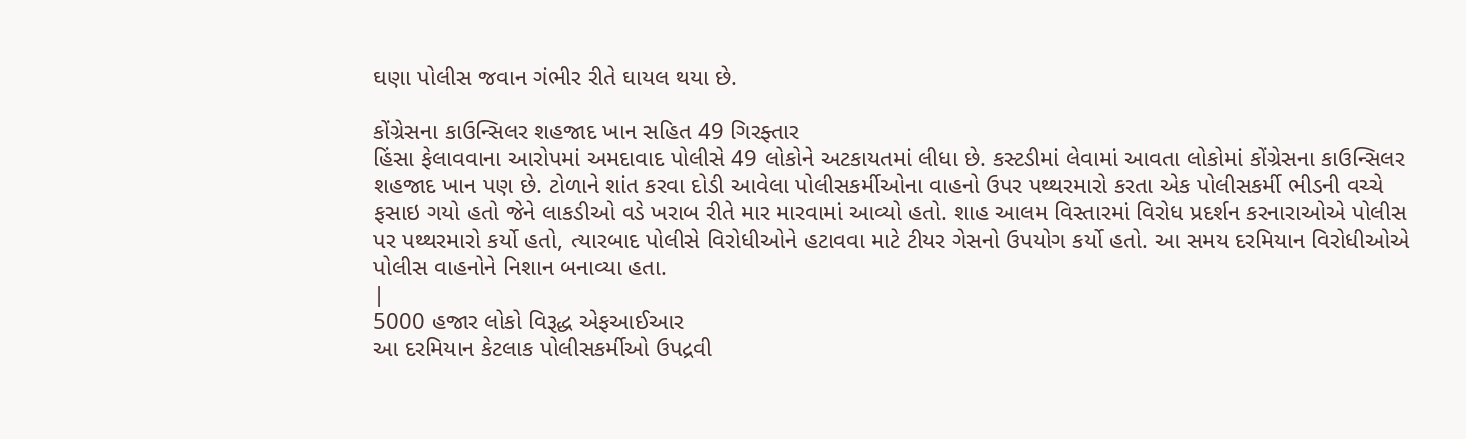ઘણા પોલીસ જવાન ગંભીર રીતે ઘાયલ થયા છે.

કોંગ્રેસના કાઉન્સિલર શહજાદ ખાન સહિત 49 ગિરફ્તાર
હિંસા ફેલાવવાના આરોપમાં અમદાવાદ પોલીસે 49 લોકોને અટકાયતમાં લીધા છે. કસ્ટડીમાં લેવામાં આવતા લોકોમાં કોંગ્રેસના કાઉન્સિલર શહજાદ ખાન પણ છે. ટોળાને શાંત કરવા દોડી આવેલા પોલીસકર્મીઓના વાહનો ઉપર પથ્થરમારો કરતા એક પોલીસકર્મી ભીડની વચ્ચે ફસાઇ ગયો હતો જેને લાકડીઓ વડે ખરાબ રીતે માર મારવામાં આવ્યો હતો. શાહ આલમ વિસ્તારમાં વિરોધ પ્રદર્શન કરનારાઓએ પોલીસ પર પથ્થરમારો કર્યો હતો, ત્યારબાદ પોલીસે વિરોધીઓને હટાવવા માટે ટીયર ગેસનો ઉપયોગ કર્યો હતો. આ સમય દરમિયાન વિરોધીઓએ પોલીસ વાહનોને નિશાન બનાવ્યા હતા.
|
5000 હજાર લોકો વિરૂદ્ધ એફઆઈઆર
આ દરમિયાન કેટલાક પોલીસકર્મીઓ ઉપદ્રવી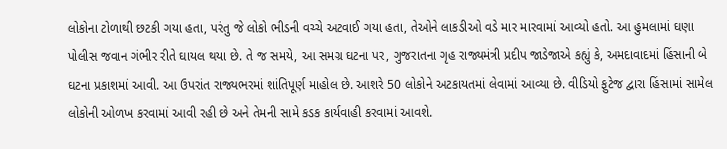લોકોના ટોળાથી છટકી ગયા હતા, પરંતુ જે લોકો ભીડની વચ્ચે અટવાઈ ગયા હતા, તેઓને લાકડીઓ વડે માર મારવામાં આવ્યો હતો. આ હુમલામાં ઘણા પોલીસ જવાન ગંભીર રીતે ઘાયલ થયા છે. તે જ સમયે, આ સમગ્ર ઘટના પર, ગુજરાતના ગૃહ રાજ્યમંત્રી પ્રદીપ જાડેજાએ કહ્યું કે, અમદાવાદમાં હિંસાની બે ઘટના પ્રકાશમાં આવી. આ ઉપરાંત રાજ્યભરમાં શાંતિપૂર્ણ માહોલ છે. આશરે 50 લોકોને અટકાયતમાં લેવામાં આવ્યા છે. વીડિયો ફુટેજ દ્વારા હિંસામાં સામેલ લોકોની ઓળખ કરવામાં આવી રહી છે અને તેમની સામે કડક કાર્યવાહી કરવામાં આવશે.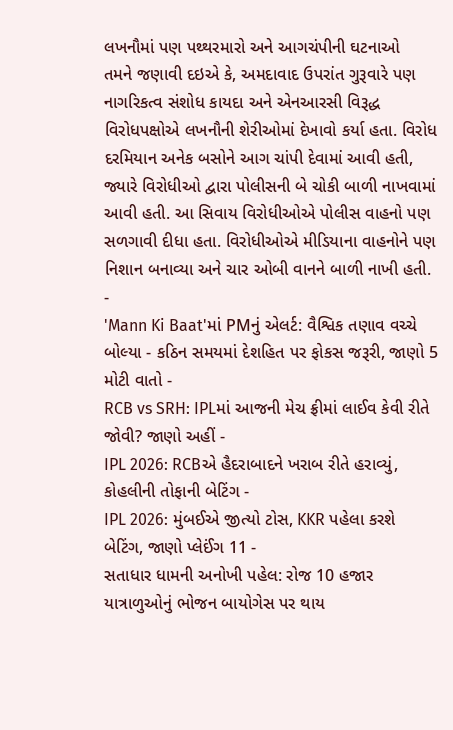લખનૌમાં પણ પથ્થરમારો અને આગચંપીની ઘટનાઓ
તમને જણાવી દઇએ કે, અમદાવાદ ઉપરાંત ગુરૂવારે પણ નાગરિકત્વ સંશોધ કાયદા અને એનઆરસી વિરૂદ્ધ વિરોધપક્ષોએ લખનૌની શેરીઓમાં દેખાવો કર્યા હતા. વિરોધ દરમિયાન અનેક બસોને આગ ચાંપી દેવામાં આવી હતી, જ્યારે વિરોધીઓ દ્વારા પોલીસની બે ચોકી બાળી નાખવામાં આવી હતી. આ સિવાય વિરોધીઓએ પોલીસ વાહનો પણ સળગાવી દીધા હતા. વિરોધીઓએ મીડિયાના વાહનોને પણ નિશાન બનાવ્યા અને ચાર ઓબી વાનને બાળી નાખી હતી.
-
'Mann Ki Baat'માં PMનું એલર્ટ: વૈશ્વિક તણાવ વચ્ચે બોલ્યા - કઠિન સમયમાં દેશહિત પર ફોકસ જરૂરી, જાણો 5 મોટી વાતો -
RCB vs SRH: IPLમાં આજની મેચ ફ્રીમાં લાઈવ કેવી રીતે જોવી? જાણો અહીં -
IPL 2026: RCBએ હૈદરાબાદને ખરાબ રીતે હરાવ્યું, કોહલીની તોફાની બેટિંગ -
IPL 2026: મુંબઈએ જીત્યો ટોસ, KKR પહેલા કરશે બેટિંગ, જાણો પ્લેઈંગ 11 -
સતાધાર ધામની અનોખી પહેલ: રોજ 10 હજાર યાત્રાળુઓનું ભોજન બાયોગેસ પર થાય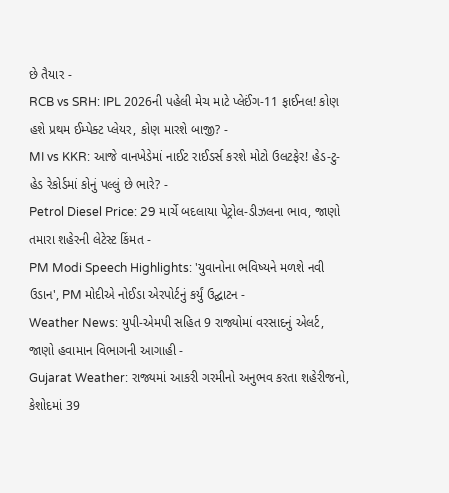છે તૈયાર -
RCB vs SRH: IPL 2026ની પહેલી મેચ માટે પ્લેઈંગ-11 ફાઈનલ! કોણ હશે પ્રથમ ઈમ્પેક્ટ પ્લેયર, કોણ મારશે બાજી? -
MI vs KKR: આજે વાનખેડેમાં નાઈટ રાઈડર્સ કરશે મોટો ઉલટફેર! હેડ-ટુ-હેડ રેકોર્ડમાં કોનું પલ્લું છે ભારે? -
Petrol Diesel Price: 29 માર્ચે બદલાયા પેટ્રોલ-ડીઝલના ભાવ, જાણો તમારા શહેરની લેટેસ્ટ કિંમત -
PM Modi Speech Highlights: 'યુવાનોના ભવિષ્યને મળશે નવી ઉડાન', PM મોદીએ નોઈડા એરપોર્ટનું કર્યું ઉદ્ઘાટન -
Weather News: યુપી-એમપી સહિત 9 રાજ્યોમાં વરસાદનું એલર્ટ, જાણો હવામાન વિભાગની આગાહી -
Gujarat Weather: રાજ્યમાં આકરી ગરમીનો અનુભવ કરતા શહેરીજનો, કેશોદમાં 39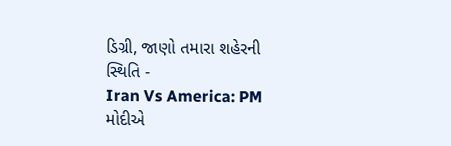ડિગ્રી, જાણો તમારા શહેરની સ્થિતિ -
Iran Vs America: PM મોદીએ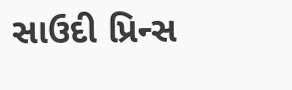સાઉદી પ્રિન્સ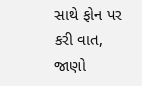સાથે ફોન પર કરી વાત, જાણો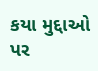કયા મુદ્દાઓ પર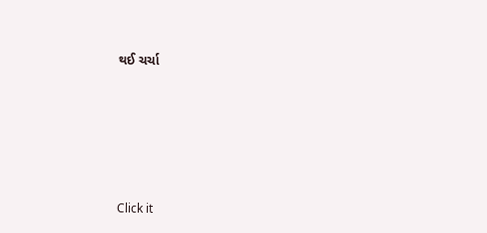થઈ ચર્ચા






Click it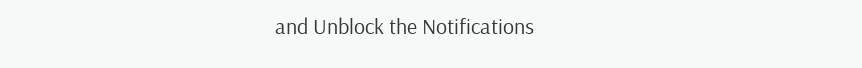and Unblock the Notifications